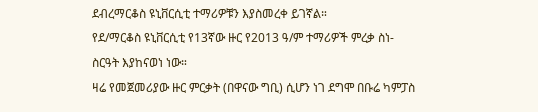ደብረማርቆስ ዩኒቨርሲቲ ተማሪዎቹን እያስመረቀ ይገኛል።
የደ/ማርቆስ ዩኒቨርሲቲ የ13ኛው ዙር የ2013 ዓ/ም ተማሪዎች ምረቃ ስነ-ስርዓት እያከናወነ ነው።
ዛሬ የመጀመሪያው ዙር ምርቃት (በዋናው ግቢ) ሲሆን ነገ ደግሞ በቡሬ ካምፓስ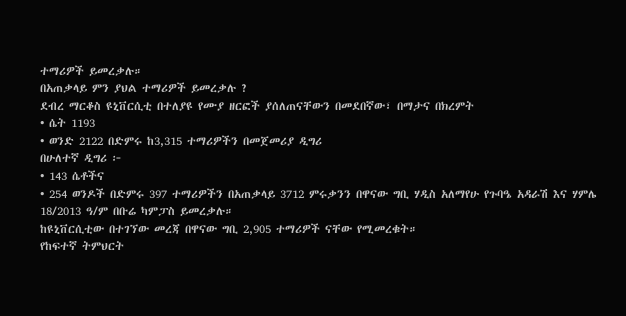ተማሪዎች ይመረቃሉ።
በአጠቃላይ ምን ያህል ተማሪዎች ይመረቃሉ ?
ደብረ ማርቆስ ዩኒቨርሲቲ በተለያዩ የሙያ ዘርፎች ያሰለጠናቸውን በመደበኛው፣ በማታና በክረምት
• ሴት 1193
• ወንድ 2122 በድምሩ ከ3,315 ተማሪዎችን በመጀመሪያ ዲግሪ
በሁለተኛ ዲግሪ ፦
• 143 ሴቶችና
• 254 ወንዶች በድምሩ 397 ተማሪዎችን በአጠቃላይ 3712 ምሩቃንን በዋናው ግቢ ሃዲስ አለማየሁ የጉባዔ አዳራሽ እና ሃምሌ 18/2013 ዓ/ም በቡሬ ካምፓስ ይመረቃሉ።
ከዩኒቨርሲቲው በተገኘው መረጃ በዋናው ግቢ 2,905 ተማሪዎች ናቸው የሚመረቁት።
የከፍተኛ ትምህርት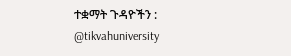ተቋማት ጉዳዮችን :
@tikvahuniversity